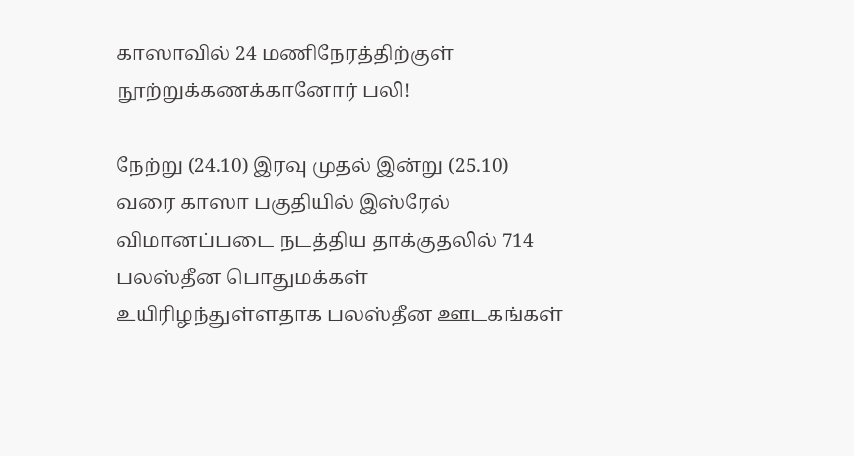காஸாவில் 24 மணிநேரத்திற்குள் நூற்றுக்கணக்கானோர் பலி!

நேற்று (24.10) இரவு முதல் இன்று (25.10) வரை காஸா பகுதியில் இஸ்ரேல் விமானப்படை நடத்திய தாக்குதலில் 714 பலஸ்தீன பொதுமக்கள் உயிரிழந்துள்ளதாக பலஸ்தீன ஊடகங்கள்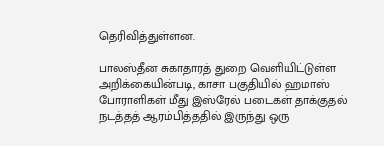தெரிவித்துள்ளன.

பாலஸ்தீன சுகாதாரத் துறை வெளியிட்டுள்ள அறிக்கையின்படி, காசா பகுதியில் ஹமாஸ் போராளிகள் மீது இஸ்ரேல் படைகள் தாக்குதல் நடத்தத் ஆரம்பித்ததில் இருந்து ஒரு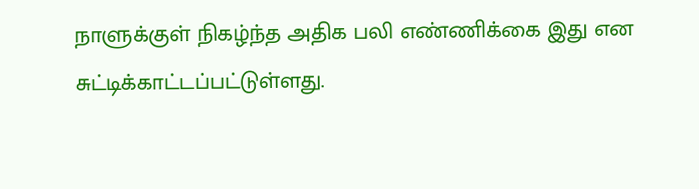நாளுக்குள் நிகழ்ந்த அதிக பலி எண்ணிக்கை இது என சுட்டிக்காட்டப்பட்டுள்ளது.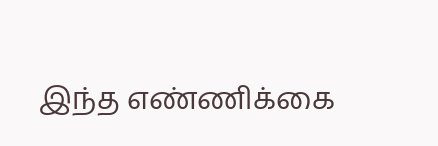இந்த எண்ணிக்கை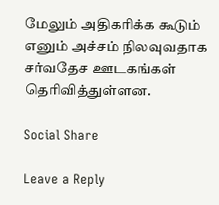மேலும் அதிகரிக்க கூடும் எனும் அச்சம் நிலவுவதாக சர்வதேச ஊடகங்கள் தெரிவித்துள்ளன.

Social Share

Leave a Reply